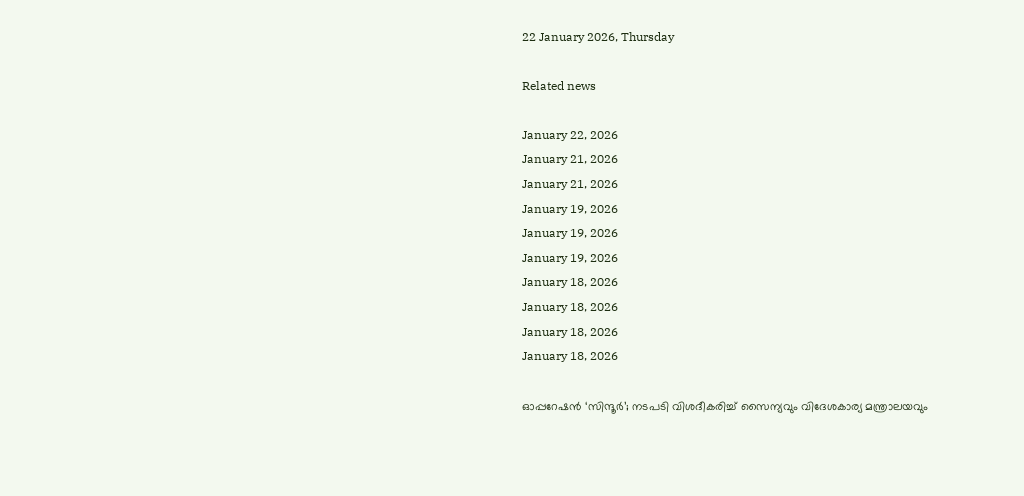22 January 2026, Thursday

Related news

January 22, 2026
January 21, 2026
January 21, 2026
January 19, 2026
January 19, 2026
January 19, 2026
January 18, 2026
January 18, 2026
January 18, 2026
January 18, 2026

ഓപ്പറേഷൻ ‘സിന്ദൂര്‍’; നടപടി വിശദീകരിച്ച് സൈന്യവും വിദേശകാര്യ മന്ത്രാലയവും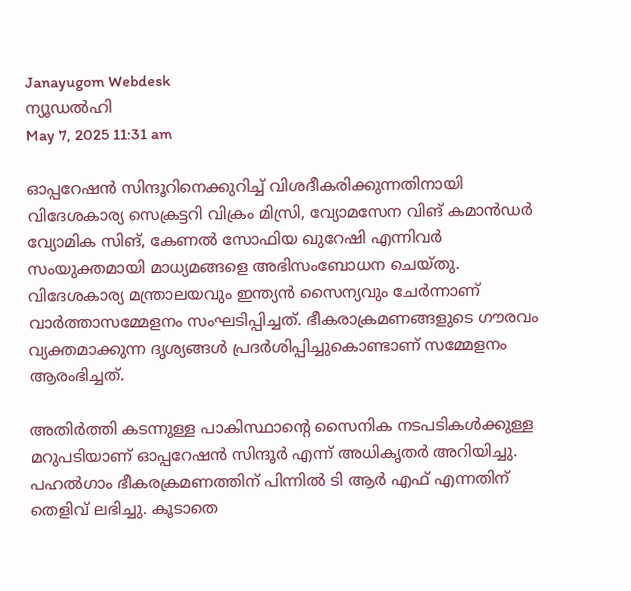Janayugom Webdesk
ന്യൂഡൽഹി
May 7, 2025 11:31 am

ഓപ്പറേഷൻ സിന്ദൂറിനെക്കുറിച്ച് വിശദീകരിക്കുന്നതിനായി വിദേശകാര്യ സെക്രട്ടറി വിക്രം മിസ്രി, വ്യോമസേന വിങ് കമാൻഡർ വ്യോമിക സിങ്, കേണൽ സോഫിയ ഖുറേഷി എന്നിവർ സംയുക്തമായി മാധ്യമങ്ങളെ അഭിസംബോധന ചെയ്തു. വിദേശകാര്യ മന്ത്രാലയവും ഇന്ത്യൻ സൈന്യവും ചേർന്നാണ് വാർത്താസമ്മേളനം സംഘടിപ്പിച്ചത്. ഭീകരാക്രമണങ്ങളുടെ ഗൗരവം വ്യക്തമാക്കുന്ന ദൃശ്യങ്ങൾ പ്രദർശിപ്പിച്ചുകൊണ്ടാണ് സമ്മേളനം ആരംഭിച്ചത്.

അതിർത്തി കടന്നുള്ള പാകിസ്ഥാന്റെ സൈനിക നടപടികൾക്കുള്ള മറുപടിയാണ് ഓപ്പറേഷൻ സിന്ദൂർ എന്ന് അധികൃതർ അറിയിച്ചു. പഹൽഗാം ഭീകരക്രമണത്തിന് പിന്നിൽ ടി ആര്‍ എഫ് എന്നതിന് തെളിവ് ലഭിച്ചു. കൂടാതെ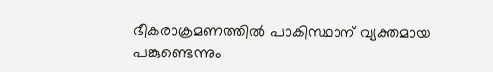ഭീകരാക്രമണത്തിൽ പാകിസ്ഥാന് വ്യക്തമായ പങ്കുണ്ടെന്നും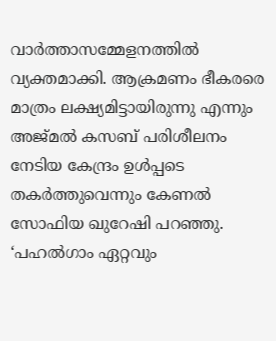വാർത്താസമ്മേളനത്തില്‍ വ്യക്തമാക്കി. ആക്രമണം ഭീകരരെ മാത്രം ലക്ഷ്യമിട്ടായിരുന്നു എന്നും അജ്മൽ കസബ് പരിശീലനം നേടിയ കേന്ദ്രം ഉൾപ്പടെ തകർത്തുവെന്നും കേണൽ സോഫിയ ഖുറേഷി പറഞ്ഞു. ‘പഹൽഗാം ഏറ്റവും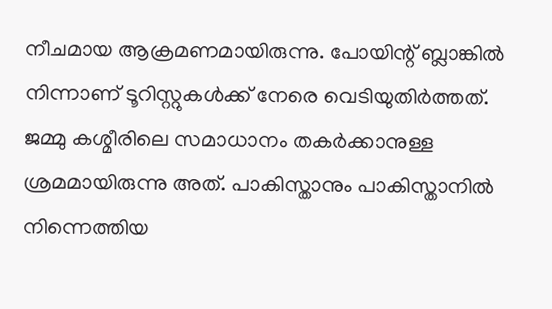നീചമായ ആക്രമണമായിരുന്നു. പോയിന്റ് ബ്ലാങ്കിൽ നിന്നാണ് ടൂറിസ്റ്റുകൾക്ക് നേരെ വെടിയുതിർത്തത്. ജമ്മു കശ്മീരിലെ സമാധാനം തകർക്കാനുള്ള ശ്രമമായിരുന്നു അത്. പാകിസ്താനും പാകിസ്താനിൽ നിന്നെത്തിയ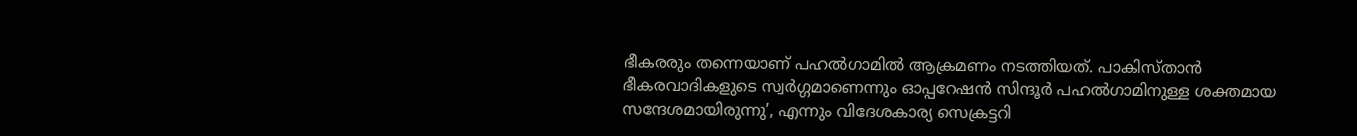ഭീകരരും തന്നെയാണ് പഹൽഗാമിൽ ആക്രമണം നടത്തിയത്. പാകിസ്താൻ ഭീകരവാദികളുടെ സ്വർഗ്ഗമാണെന്നും ഓപ്പറേഷൻ സിന്ദൂർ പഹൽഗാമിനുള്ള ശക്തമായ സന്ദേശമായിരുന്നു’, എന്നും വിദേശകാര്യ സെക്രട്ടറി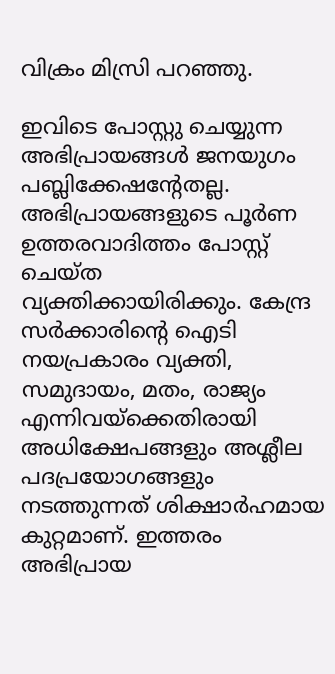വിക്രം മിസ്രി പറഞ്ഞു.

ഇവിടെ പോസ്റ്റു ചെയ്യുന്ന അഭിപ്രായങ്ങള്‍ ജനയുഗം പബ്ലിക്കേഷന്റേതല്ല. അഭിപ്രായങ്ങളുടെ പൂര്‍ണ ഉത്തരവാദിത്തം പോസ്റ്റ് ചെയ്ത വ്യക്തിക്കായിരിക്കും. കേന്ദ്ര സര്‍ക്കാരിന്റെ ഐടി നയപ്രകാരം വ്യക്തി, സമുദായം, മതം, രാജ്യം എന്നിവയ്‌ക്കെതിരായി അധിക്ഷേപങ്ങളും അശ്ലീല പദപ്രയോഗങ്ങളും നടത്തുന്നത് ശിക്ഷാര്‍ഹമായ കുറ്റമാണ്. ഇത്തരം അഭിപ്രായ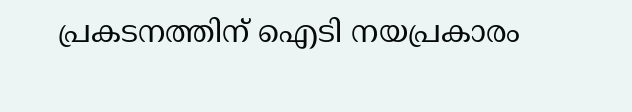പ്രകടനത്തിന് ഐടി നയപ്രകാരം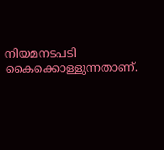നിയമനടപടി കൈക്കൊള്ളുന്നതാണ്.